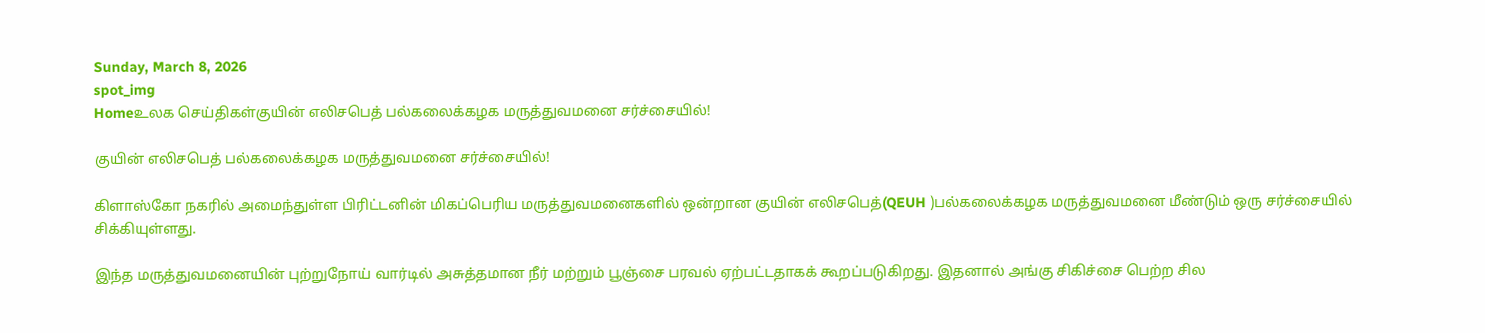Sunday, March 8, 2026
spot_img
Homeஉலக செய்திகள்குயின் எலிசபெத் பல்கலைக்கழக மருத்துவமனை சர்ச்சையில்!

குயின் எலிசபெத் பல்கலைக்கழக மருத்துவமனை சர்ச்சையில்!

கிளாஸ்கோ நகரில் அமைந்துள்ள பிரிட்டனின் மிகப்பெரிய மருத்துவமனைகளில் ஒன்றான குயின் எலிசபெத்(QEUH )பல்கலைக்கழக மருத்துவமனை மீண்டும் ஒரு சர்ச்சையில் சிக்கியுள்ளது.

இந்த மருத்துவமனையின் புற்றுநோய் வார்டில் அசுத்தமான நீர் மற்றும் பூஞ்சை பரவல் ஏற்பட்டதாகக் கூறப்படுகிறது. இதனால் அங்கு சிகிச்சை பெற்ற சில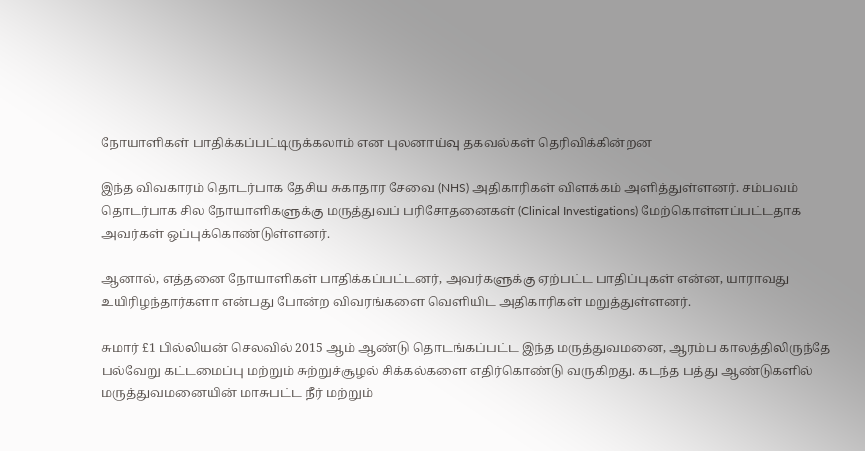நோயாளிகள் பாதிக்கப்பட்டிருக்கலாம் என புலனாய்வு தகவல்கள் தெரிவிக்கின்றன

இந்த விவகாரம் தொடர்பாக தேசிய சுகாதார சேவை (NHS) அதிகாரிகள் விளக்கம் அளித்துள்ளனர். சம்பவம் தொடர்பாக சில நோயாளிகளுக்கு மருத்துவப் பரிசோதனைகள் (Clinical Investigations) மேற்கொள்ளப்பட்டதாக அவர்கள் ஒப்புக்கொண்டுள்ளனர்.

ஆனால், எத்தனை நோயாளிகள் பாதிக்கப்பட்டனர், அவர்களுக்கு ஏற்பட்ட பாதிப்புகள் என்ன, யாராவது உயிரிழந்தார்களா என்பது போன்ற விவரங்களை வெளியிட அதிகாரிகள் மறுத்துள்ளனர்.

சுமார் £1 பில்லியன் செலவில் 2015 ஆம் ஆண்டு தொடங்கப்பட்ட இந்த மருத்துவமனை, ஆரம்ப காலத்திலிருந்தே பல்வேறு கட்டமைப்பு மற்றும் சுற்றுச்சூழல் சிக்கல்களை எதிர்கொண்டு வருகிறது. கடந்த பத்து ஆண்டுகளில் மருத்துவமனையின் மாசுபட்ட நீர் மற்றும்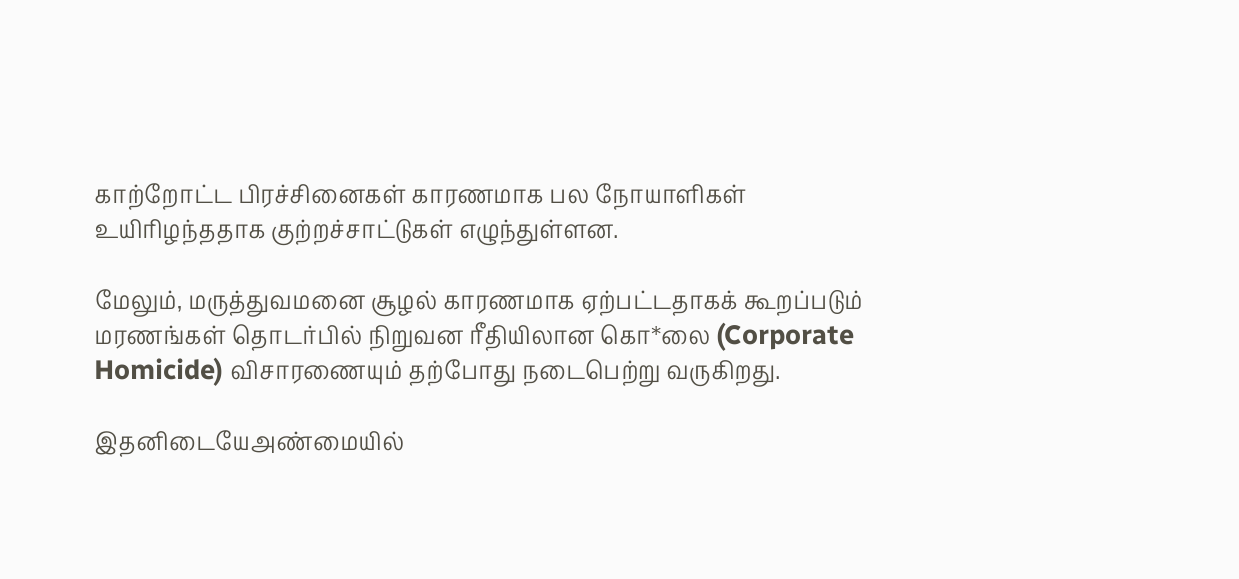காற்றோட்ட பிரச்சினைகள் காரணமாக பல நோயாளிகள் உயிரிழந்ததாக குற்றச்சாட்டுகள் எழுந்துள்ளன.

மேலும், மருத்துவமனை சூழல் காரணமாக ஏற்பட்டதாகக் கூறப்படும் மரணங்கள் தொடர்பில் நிறுவன ரீதியிலான கொ*லை (Corporate Homicide) விசாரணையும் தற்போது நடைபெற்று வருகிறது.

இதனிடையேஅண்மையில்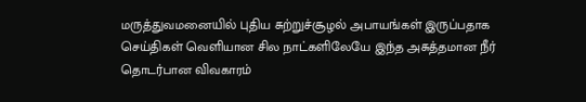மருத்துவமனையில் புதிய சுற்றுச்சூழல் அபாயங்கள் இருப்பதாக செய்திகள் வெளியான சில நாட்களிலேயே இந்த அசுத்தமான நீர் தொடர்பான விவகாரம்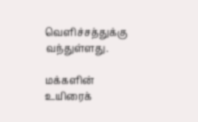வெளிச்சத்துக்கு வந்துள்ளது.

மக்களின் உயிரைக்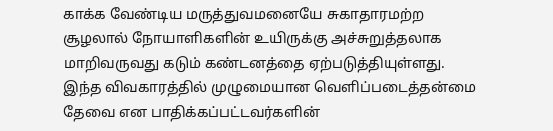காக்க வேண்டிய மருத்துவமனையே சுகாதாரமற்ற சூழலால் நோயாளிகளின் உயிருக்கு அச்சுறுத்தலாக மாறிவருவது கடும் கண்டனத்தை ஏற்படுத்தியுள்ளது. இந்த விவகாரத்தில் முழுமையான வெளிப்படைத்தன்மை தேவை என பாதிக்கப்பட்டவர்களின்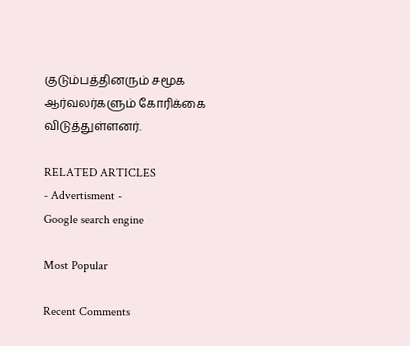குடும்பத்தினரும் சமூக ஆர்வலர்களும் கோரிக்கை விடுத்துள்ளனர்.

RELATED ARTICLES
- Advertisment -
Google search engine

Most Popular

Recent Comments